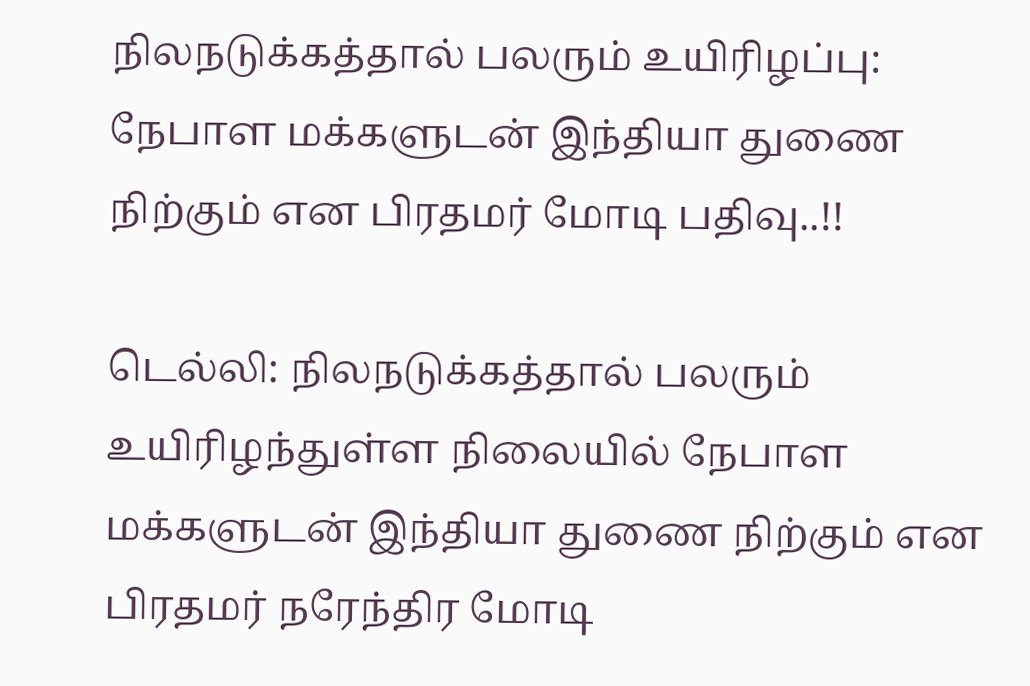நிலநடுக்கத்தால் பலரும் உயிரிழப்பு: நேபாள மக்களுடன் இந்தியா துணை நிற்கும் என பிரதமர் மோடி பதிவு..!!

டெல்லி: நிலநடுக்கத்தால் பலரும் உயிரிழந்துள்ள நிலையில் நேபாள மக்களுடன் இந்தியா துணை நிற்கும் என பிரதமர் நரேந்திர மோடி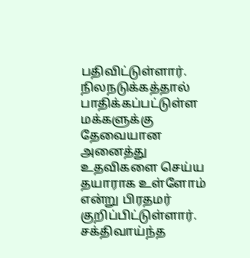பதிவிட்டுள்ளார். நிலநடுக்கத்தால் பாதிக்கப்பட்டுள்ள மக்களுக்கு தேவையான அனைத்து உதவிகளை செய்ய தயாராக உள்ளோம் என்று பிரதமர் குறிப்பிட்டுள்ளார். சக்திவாய்ந்த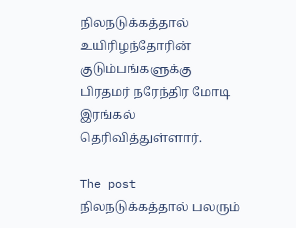நிலநடுக்கத்தால் உயிரிழந்தோரின் குடும்பங்களுக்கு பிரதமர் நரேந்திர மோடி இரங்கல் தெரிவித்துள்ளார்.

The post நிலநடுக்கத்தால் பலரும்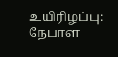உயிரிழப்பு: நேபாள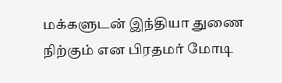மக்களுடன் இந்தியா துணை நிற்கும் என பிரதமர் மோடி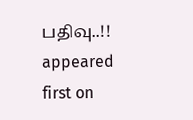பதிவு..!! appeared first on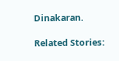Dinakaran.

Related Stories: